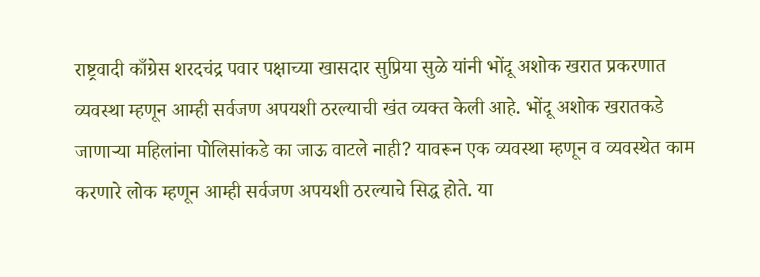राष्ट्रवादी काँग्रेस शरदचंद्र पवार पक्षाच्या खासदार सुप्रिया सुळे यांनी भोंदू अशोक खरात प्रकरणात व्यवस्था म्हणून आम्ही सर्वजण अपयशी ठरल्याची खंत व्यक्त केली आहे. भोंदू अशोक खरातकडे जाणाऱ्या महिलांना पोलिसांकडे का जाऊ वाटले नाही? यावरून एक व्यवस्था म्हणून व व्यवस्थेत काम करणारे लोक म्हणून आम्ही सर्वजण अपयशी ठरल्याचे सिद्ध होते. या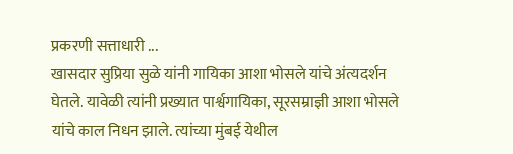प्रकरणी सत्ताधारी ...
खासदार सुप्रिया सुळे यांनी गायिका आशा भोसले यांचे अंत्यदर्शन घेतले. यावेळी त्यांनी प्रख्यात पार्श्वगायिका, सूरसम्राज्ञी आशा भोसले यांचे काल निधन झाले. त्यांच्या मुंबई येथील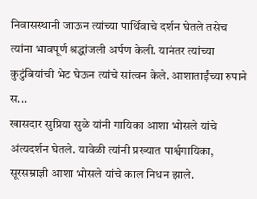निवासस्थानी जाऊन त्यांच्या पार्थिवाचे दर्शन घेतले तसेच त्यांना भावपूर्ण श्रद्धांजली अर्पण केली. यानंतर त्यांच्या कुटुंबियांची भेट घेऊन त्यांचे सांत्वन केले. आशाताईंच्या रुपाने स...
खासदार सुप्रिया सुळे यांनी गायिका आशा भोसले यांचे अंत्यदर्शन घेतले. यावेळी त्यांनी प्रख्यात पार्श्वगायिका, सूरसम्राज्ञी आशा भोसले यांचे काल निधन झाले.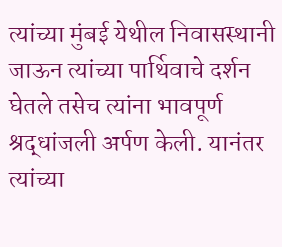त्यांच्या मुंबई येथील निवासस्थानी जाऊन त्यांच्या पार्थिवाचे दर्शन घेतले तसेच त्यांना भावपूर्ण श्रद्धांजली अर्पण केली. यानंतर त्यांच्या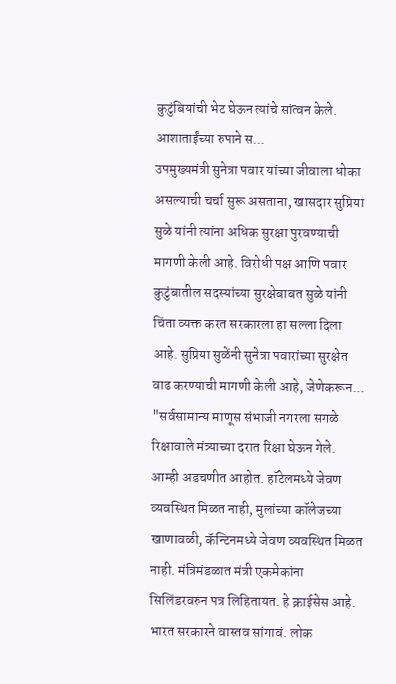कुटुंबियांची भेट घेऊन त्यांचे सांत्वन केले. आशाताईंच्या रुपाने स...
उपमुख्यमंत्री सुनेत्रा पवार यांच्या जीवाला धोका असल्याची चर्चा सुरू असताना, खासदार सुप्रिया सुळे यांनी त्यांना अधिक सुरक्षा पुरवण्याची मागणी केली आहे. विरोधी पक्ष आणि पवार कुटुंबातील सदस्यांच्या सुरक्षेबाबत सुळे यांनी चिंता व्यक्त करत सरकारला हा सल्ला दिला आहे. सुप्रिया सुळेंनी सुनेत्रा पवारांच्या सुरक्षेत वाढ करण्याची मागणी केली आहे, जेणेकरून...
"सर्वसामान्य माणूस संभाजी नगरला सगळे रिक्षावाले मंत्र्याच्या दरात रिक्षा घेऊन गेले. आम्ही अडचणीत आहोत. हॉटेलमध्ये जेवण व्यवस्थित मिळत नाही, मुलांच्या कॉलेजच्या खाणावळी, कॅन्टिनमध्ये जेवण व्यवस्थित मिळत नाही. मंत्रिमंडळात मंत्री एकमेकांना सिलिंडरवरुन पत्र लिहितायत. हे क्राईसेस आहे. भारत सरकारने वास्तव सांगावं. लोक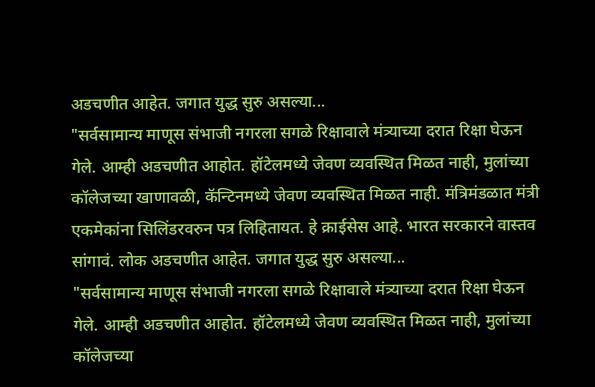अडचणीत आहेत. जगात युद्ध सुरु असल्या...
"सर्वसामान्य माणूस संभाजी नगरला सगळे रिक्षावाले मंत्र्याच्या दरात रिक्षा घेऊन गेले. आम्ही अडचणीत आहोत. हॉटेलमध्ये जेवण व्यवस्थित मिळत नाही, मुलांच्या कॉलेजच्या खाणावळी, कॅन्टिनमध्ये जेवण व्यवस्थित मिळत नाही. मंत्रिमंडळात मंत्री एकमेकांना सिलिंडरवरुन पत्र लिहितायत. हे क्राईसेस आहे. भारत सरकारने वास्तव सांगावं. लोक अडचणीत आहेत. जगात युद्ध सुरु असल्या...
"सर्वसामान्य माणूस संभाजी नगरला सगळे रिक्षावाले मंत्र्याच्या दरात रिक्षा घेऊन गेले. आम्ही अडचणीत आहोत. हॉटेलमध्ये जेवण व्यवस्थित मिळत नाही, मुलांच्या कॉलेजच्या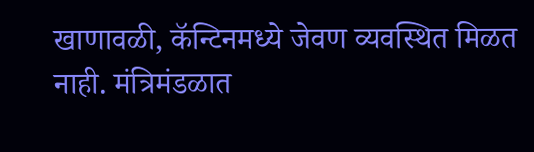खाणावळी, कॅन्टिनमध्ये जेवण व्यवस्थित मिळत नाही. मंत्रिमंडळात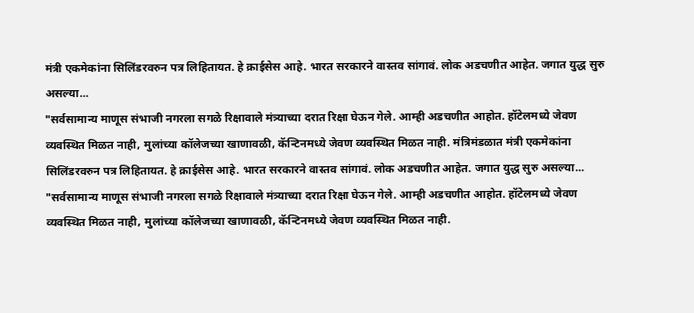मंत्री एकमेकांना सिलिंडरवरुन पत्र लिहितायत. हे क्राईसेस आहे. भारत सरकारने वास्तव सांगावं. लोक अडचणीत आहेत. जगात युद्ध सुरु असल्या...
"सर्वसामान्य माणूस संभाजी नगरला सगळे रिक्षावाले मंत्र्याच्या दरात रिक्षा घेऊन गेले. आम्ही अडचणीत आहोत. हॉटेलमध्ये जेवण व्यवस्थित मिळत नाही, मुलांच्या कॉलेजच्या खाणावळी, कॅन्टिनमध्ये जेवण व्यवस्थित मिळत नाही. मंत्रिमंडळात मंत्री एकमेकांना सिलिंडरवरुन पत्र लिहितायत. हे क्राईसेस आहे. भारत सरकारने वास्तव सांगावं. लोक अडचणीत आहेत. जगात युद्ध सुरु असल्या...
"सर्वसामान्य माणूस संभाजी नगरला सगळे रिक्षावाले मंत्र्याच्या दरात रिक्षा घेऊन गेले. आम्ही अडचणीत आहोत. हॉटेलमध्ये जेवण व्यवस्थित मिळत नाही, मुलांच्या कॉलेजच्या खाणावळी, कॅन्टिनमध्ये जेवण व्यवस्थित मिळत नाही.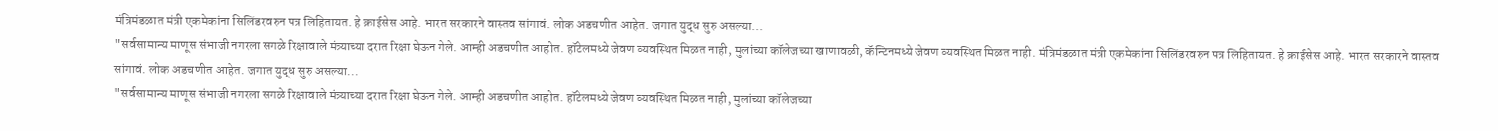मंत्रिमंडळात मंत्री एकमेकांना सिलिंडरवरुन पत्र लिहितायत. हे क्राईसेस आहे. भारत सरकारने वास्तव सांगावं. लोक अडचणीत आहेत. जगात युद्ध सुरु असल्या...
"सर्वसामान्य माणूस संभाजी नगरला सगळे रिक्षावाले मंत्र्याच्या दरात रिक्षा घेऊन गेले. आम्ही अडचणीत आहोत. हॉटेलमध्ये जेवण व्यवस्थित मिळत नाही, मुलांच्या कॉलेजच्या खाणावळी, कॅन्टिनमध्ये जेवण व्यवस्थित मिळत नाही. मंत्रिमंडळात मंत्री एकमेकांना सिलिंडरवरुन पत्र लिहितायत. हे क्राईसेस आहे. भारत सरकारने वास्तव सांगावं. लोक अडचणीत आहेत. जगात युद्ध सुरु असल्या...
"सर्वसामान्य माणूस संभाजी नगरला सगळे रिक्षावाले मंत्र्याच्या दरात रिक्षा घेऊन गेले. आम्ही अडचणीत आहोत. हॉटेलमध्ये जेवण व्यवस्थित मिळत नाही, मुलांच्या कॉलेजच्या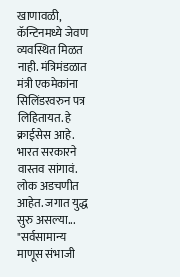खाणावळी, कॅन्टिनमध्ये जेवण व्यवस्थित मिळत नाही. मंत्रिमंडळात मंत्री एकमेकांना सिलिंडरवरुन पत्र लिहितायत. हे क्राईसेस आहे. भारत सरकारने वास्तव सांगावं. लोक अडचणीत आहेत. जगात युद्ध सुरु असल्या...
"सर्वसामान्य माणूस संभाजी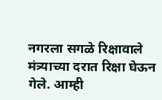नगरला सगळे रिक्षावाले मंत्र्याच्या दरात रिक्षा घेऊन गेले. आम्ही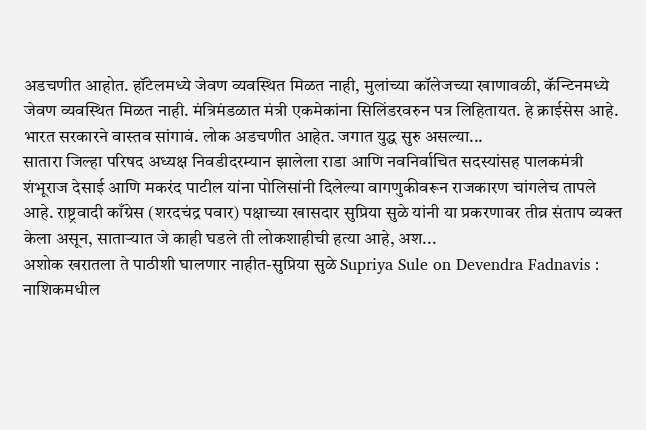अडचणीत आहोत. हॉटेलमध्ये जेवण व्यवस्थित मिळत नाही, मुलांच्या कॉलेजच्या खाणावळी, कॅन्टिनमध्ये जेवण व्यवस्थित मिळत नाही. मंत्रिमंडळात मंत्री एकमेकांना सिलिंडरवरुन पत्र लिहितायत. हे क्राईसेस आहे. भारत सरकारने वास्तव सांगावं. लोक अडचणीत आहेत. जगात युद्ध सुरु असल्या...
सातारा जिल्हा परिषद अध्यक्ष निवडीदरम्यान झालेला राडा आणि नवनिर्वाचित सदस्यांसह पालकमंत्री शंभूराज देसाई आणि मकरंद पाटील यांना पोलिसांनी दिलेल्या वागणुकीवरून राजकारण चांगलेच तापले आहे. राष्ट्रवादी काँग्रेस (शरदचंद्र पवार) पक्षाच्या खासदार सुप्रिया सुळे यांनी या प्रकरणावर तीव्र संताप व्यक्त केला असून, साताऱ्यात जे काही घडले ती लोकशाहीची हत्या आहे, अश...
अशोक खरातला ते पाठीशी घालणार नाहीत-सुप्रिया सुळे Supriya Sule on Devendra Fadnavis : नाशिकमधील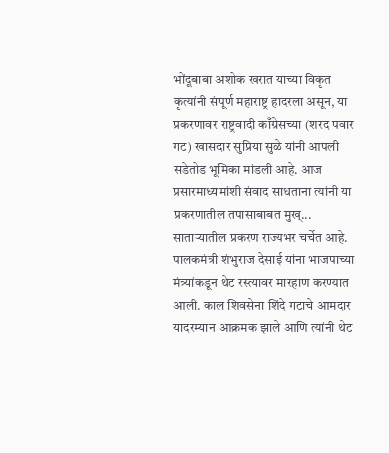भोंदूबाबा अशोक खरात याच्या विकृत कृत्यांनी संपूर्ण महाराष्ट्र हादरला असून, या प्रकरणावर राष्ट्रवादी काँग्रेसच्या (शरद पवार गट) खासदार सुप्रिया सुळे यांनी आपली सडेतोड भूमिका मांडली आहे. आज प्रसारमाध्यमांशी संवाद साधताना त्यांनी या प्रकरणातील तपासाबाबत मुख्...
साताऱ्यातील प्रकरण राज्यभर चर्चेत आहे. पालकमंत्री शंभुराज देसाई यांना भाजपाच्या मंत्र्यांकडून थेट रस्त्यावर मारहाण करण्यात आली. काल शिवसेना शिंदे गटाचे आमदार यादरम्यान आक्रमक झाले आणि त्यांनी थेट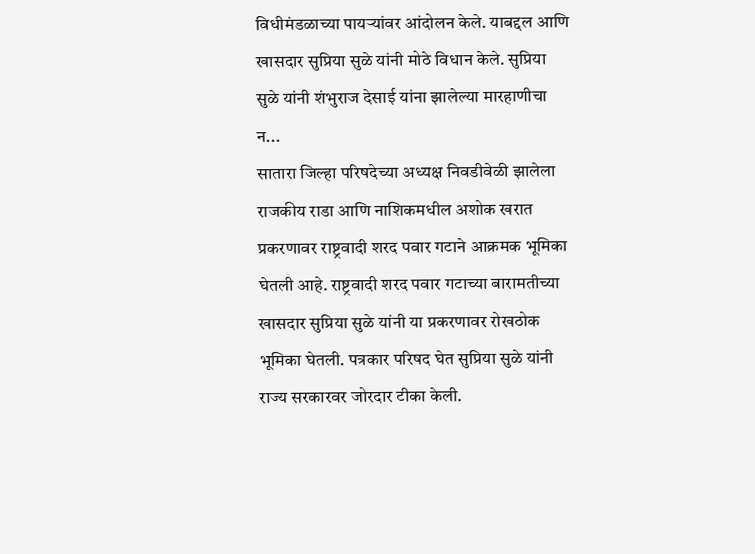विधीमंडळाच्या पायऱ्यांवर आंदोलन केले. याबद्दल आणि खासदार सुप्रिया सुळे यांनी मोठे विधान केले. सुप्रिया सुळे यांनी शंभुराज देसाई यांना झालेल्या मारहाणीचा न...
सातारा जिल्हा परिषदेच्या अध्यक्ष निवडीवेळी झालेला राजकीय राडा आणि नाशिकमधील अशोक खरात प्रकरणावर राष्ट्रवादी शरद पवार गटाने आक्रमक भूमिका घेतली आहे. राष्ट्रवादी शरद पवार गटाच्या बारामतीच्या खासदार सुप्रिया सुळे यांनी या प्रकरणावर रोखठोक भूमिका घेतली. पत्रकार परिषद घेत सुप्रिया सुळे यांनी राज्य सरकारवर जोरदार टीका केली.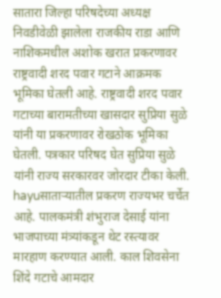सातारा जिल्हा परिषदेच्या अध्यक्ष निवडीवेळी झालेला राजकीय राडा आणि नाशिकमधील अशोक खरात प्रकरणावर राष्ट्रवादी शरद पवार गटाने आक्रमक भूमिका घेतली आहे. राष्ट्रवादी शरद पवार गटाच्या बारामतीच्या खासदार सुप्रिया सुळे यांनी या प्रकरणावर रोखठोक भूमिका घेतली. पत्रकार परिषद घेत सुप्रिया सुळे यांनी राज्य सरकारवर जोरदार टीका केली.
hayuसाताऱ्यातील प्रकरण राज्यभर चर्चेत आहे. पालकमंत्री शंभुराज देसाई यांना भाजपाच्या मंत्र्यांकडून थेट रस्त्यावर मारहाण करण्यात आली. काल शिवसेना शिंदे गटाचे आमदार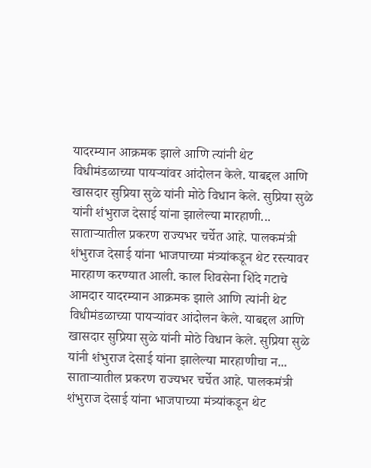यादरम्यान आक्रमक झाले आणि त्यांनी थेट विधीमंडळाच्या पायऱ्यांवर आंदोलन केले. याबद्दल आणि खासदार सुप्रिया सुळे यांनी मोठे विधान केले. सुप्रिया सुळे यांनी शंभुराज देसाई यांना झालेल्या मारहाणी...
साताऱ्यातील प्रकरण राज्यभर चर्चेत आहे. पालकमंत्री शंभुराज देसाई यांना भाजपाच्या मंत्र्यांकडून थेट रस्त्यावर मारहाण करण्यात आली. काल शिवसेना शिंदे गटाचे आमदार यादरम्यान आक्रमक झाले आणि त्यांनी थेट विधीमंडळाच्या पायऱ्यांवर आंदोलन केले. याबद्दल आणि खासदार सुप्रिया सुळे यांनी मोठे विधान केले. सुप्रिया सुळे यांनी शंभुराज देसाई यांना झालेल्या मारहाणीचा न...
साताऱ्यातील प्रकरण राज्यभर चर्चेत आहे. पालकमंत्री शंभुराज देसाई यांना भाजपाच्या मंत्र्यांकडून थेट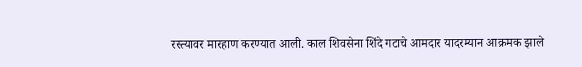रस्त्यावर मारहाण करण्यात आली. काल शिवसेना शिंदे गटाचे आमदार यादरम्यान आक्रमक झाले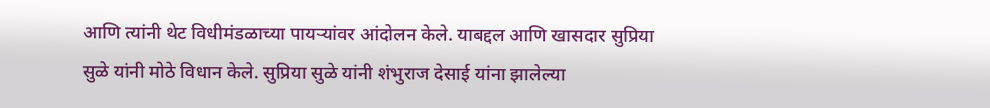आणि त्यांनी थेट विधीमंडळाच्या पायऱ्यांवर आंदोलन केले. याबद्दल आणि खासदार सुप्रिया सुळे यांनी मोठे विधान केले. सुप्रिया सुळे यांनी शंभुराज देसाई यांना झालेल्या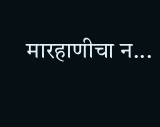मारहाणीचा न...